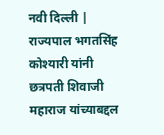नवी दिल्ली | राज्यपाल भगतसिंह कोश्यारी यांनी छत्रपती शिवाजी महाराज यांच्याबद्दल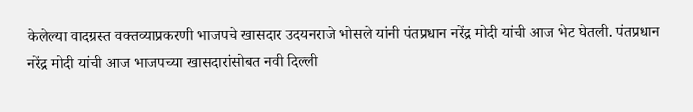केलेल्या वादग्रस्त वक्तव्याप्रकरणी भाजपचे खासदार उदयनराजे भोसले यांनी पंतप्रधान नरेंद्र मोदी यांची आज भेट घेतली. पंतप्रधान नरेंद्र मोदी यांची आज भाजपच्या खासदारांसोबत नवी दिल्ली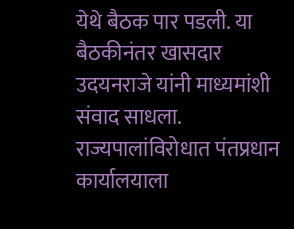येथे बैठक पार पडली. या बैठकीनंतर खासदार उदयनराजे यांनी माध्यमांशी संवाद साधला. राज्यपालांविरोधात पंतप्रधान कार्यालयाला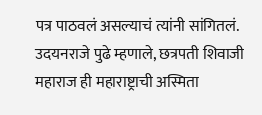पत्र पाठवलं असल्याचं त्यांनी सांगितलं.
उदयनराजे पुढे म्हणाले, छत्रपती शिवाजी महाराज ही महाराष्ट्राची अस्मिता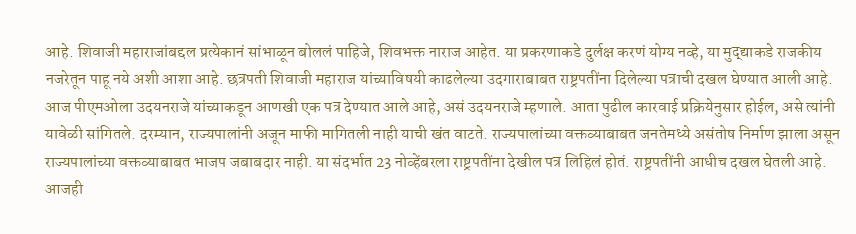आहे. शिवाजी महाराजांबद्दल प्रत्येकानं सांभाळून बोललं पाहिजे, शिवभक्त नाराज आहेत. या प्रकरणाकडे दुर्लक्ष करणं योग्य नव्हे, या मुद्द्याकडे राजकीय नजरेतून पाहू नये अशी आशा आहे. छत्रपती शिवाजी महाराज यांच्याविषयी काढलेल्या उदगाराबाबत राष्ट्रपतींना दिलेल्या पत्राची दखल घेण्यात आली आहे.
आज पीएमओला उदयनराजे यांच्याकडून आणखी एक पत्र देण्यात आले आहे, असं उदयनराजे म्हणाले. आता पुढील कारवाई प्रक्रियेनुसार होईल, असे त्यांनी यावेळी सांगितले. दरम्यान, राज्यपालांनी अजून माफी मागितली नाही याची खंत वाटते. राज्यपालांच्या वक्तव्याबाबत जनतेमध्ये असंतोष निर्माण झाला असून राज्यपालांच्या वक्तव्याबाबत भाजप जबाबदार नाही. या संदर्भात 23 नोव्हेंबरला राष्ट्रपतींना देखील पत्र लिहिलं होतं. राष्ट्रपतींनी आधीच दखल घेतली आहे. आजही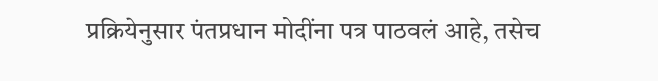प्रक्रियेनुसार पंतप्रधान मोदींना पत्र पाठवलं आहे, तसेच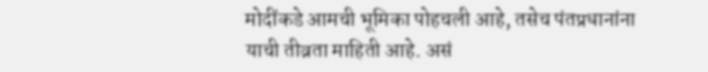मोदींकडे आमची भूमिका पोहचली आहे, तसेच पंतप्रधानांना याची तीव्रता माहिती आहे. असं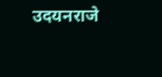उदयनराजे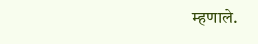म्हणाले.